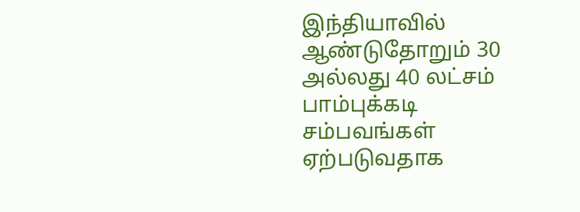இந்தியாவில் ஆண்டுதோறும் 30 அல்லது 40 லட்சம் பாம்புக்கடி சம்பவங்கள் ஏற்படுவதாக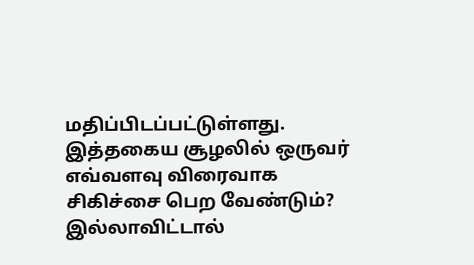மதிப்பிடப்பட்டுள்ளது. இத்தகைய சூழலில் ஒருவர் எவ்வளவு விரைவாக சிகிச்சை பெற வேண்டும்? இல்லாவிட்டால்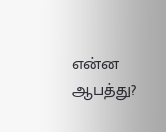என்ன ஆபத்து?